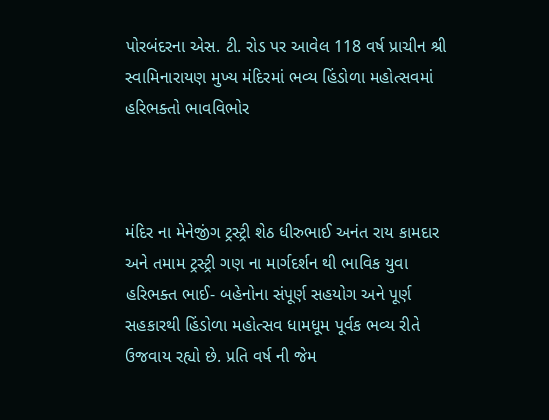પોરબંદરના એસ. ટી. રોડ પર આવેલ 118 વર્ષ પ્રાચીન શ્રી સ્વામિનારાયણ મુખ્ય મંદિરમાં ભવ્ય હિંડોળા મહોત્સવમાં હરિભક્તો ભાવવિભોર



મંદિર ના મેનેજીંગ ટ્રસ્ટ્રી શેઠ ધીરુભાઈ અનંત રાય કામદાર અને તમામ ટ્રસ્ટ્રી ગણ ના માર્ગદર્શન થી ભાવિક યુવા હરિભક્ત ભાઈ- બહેનોના સંપૂર્ણ સહયોગ અને પૂર્ણ સહકારથી હિંડોળા મહોત્સવ ધામધૂમ પૂર્વક ભવ્ય રીતે ઉજવાય રહ્યો છે. પ્રતિ વર્ષ ની જેમ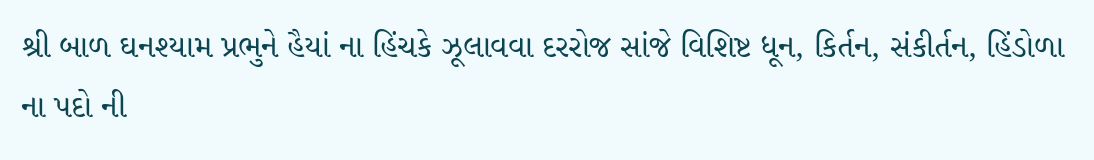શ્રી બાળ ઘનશ્યામ પ્રભુને હૈયાં ના હિંચકે ઝૂલાવવા દરરોજ સાંજે વિશિષ્ટ ધૂન, કિર્તન, સંકીર્તન, હિંડોળા ના પદો ની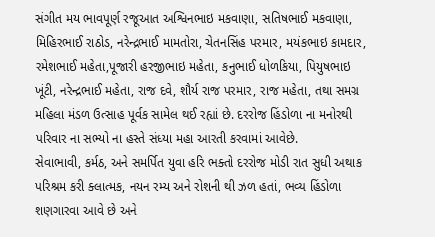સંગીત મય ભાવપૂર્ણ રજૂઆત અશ્વિનભાઇ મકવાણા, સતિષભાઈ મકવાણા, મિહિરભાઈ રાઠોડ, નરેન્દ્રભાઈ મામતોરા, ચેતનસિંહ પરમાર, મયંકભાઇ કામદાર, રમેશભાઈ મહેતા,પૂજારી હરજીભાઇ મહેતા, કનુભાઈ ધોળકિયા, પિયુષભાઇ ખૂંટી, નરેન્દ્રભાઈ મહેતા, રાજ દવે, શૌર્ય રાજ પરમાર, રાજ મહેતા, તથા સમગ્ર મહિલા મંડળ ઉત્સાહ પૂર્વક સામેલ થઈ રહ્યાં છે. દરરોજ હિંડોળા ના મનોરથી પરિવાર ના સભ્યો ના હસ્તે સંધ્યા મહા આરતી કરવામાં આવેછે.
સેવાભાવી, કર્મઠ, અને સમર્પિત યુવા હરિ ભક્તો દરરોજ મોડી રાત સુધી અથાક પરિશ્રમ કરી ક્લાત્મક, નયન રમ્ય અને રોશની થી ઝળ હતાં, ભવ્ય હિંડોળા શણગારવા આવે છે અને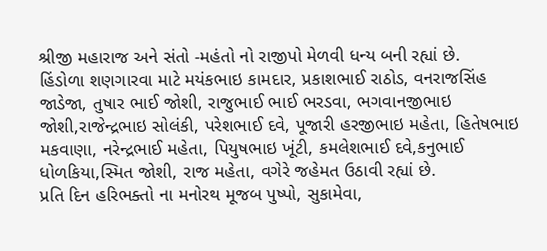શ્રીજી મહારાજ અને સંતો -મહંતો નો રાજીપો મેળવી ધન્ય બની રહ્યાં છે.
હિંડોળા શણગારવા માટે મયંકભાઇ કામદાર, પ્રકાશભાઈ રાઠોડ, વનરાજસિંહ જાડેજા, તુષાર ભાઈ જોશી, રાજુભાઈ ભાઈ ભરડવા, ભગવાનજીભાઇ જોશી,રાજેન્દ્રભાઇ સોલંકી, પરેશભાઈ દવે, પૂજારી હરજીભાઇ મહેતા, હિતેષભાઇ મકવાણા, નરેન્દ્રભાઈ મહેતા, પિયુષભાઇ ખૂંટી, કમલેશભાઈ દવે,કનુભાઈ ધોળકિયા,સ્મિત જોશી, રાજ મહેતા, વગેરે જહેમત ઉઠાવી રહ્યાં છે.
પ્રતિ દિન હરિભક્તો ના મનોરથ મૂજબ પુષ્પો, સુકામેવા,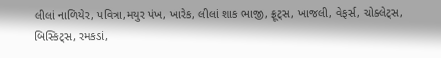લીલાં નાળિયેર, પવિત્રા,મયુર પંખ, ખારેક, લીલાં શાક ભાજી, ફ્રૂટ્સ, ખાજલી, વેફર્સ, ચોક્લેટ્સ, બિસ્કિટ્સ, રમકડાં,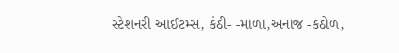સ્ટેશનરી આઈટમ્સ, કંઠી- -માળા,અનાજ -કઠોળ,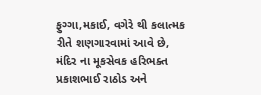ફુગ્ગા,મકાઈ, વગેરે થી કલાત્મક રીતે શણગારવામાં આવે છે,
મંદિર ના મૂકસેવક હરિભક્ત પ્રકાશભાઈ રાઠોડ અને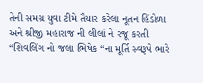તેની સમગ્ર યુવા ટીમે તૈયાર કરેલા નૂતન હિંડોળા અને શ્રીજી મહારાજ ની લીલાં ને રજૂ કરતી “શિવલિંગ નો જલા ભિષેક “ના મૂર્તિ સ્વરૂપે ભારે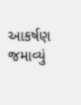આકર્ષણ જમાવ્યું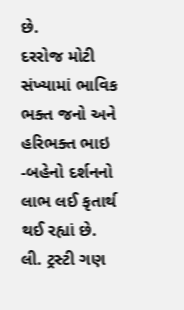છે.
દરરોજ મોટી સંખ્યામાં ભાવિક ભક્ત જનો અને હરિભક્ત ભાઇ -બહેનો દર્શનનો લાભ લઈ કૃતાર્થ થઈ રહ્યાં છે.
લી. ટ્રસ્ટી ગણ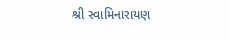શ્રી સ્વામિનારાયણ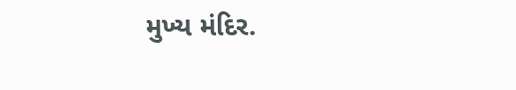મુખ્ય મંદિર.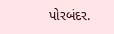પોરબંદર.